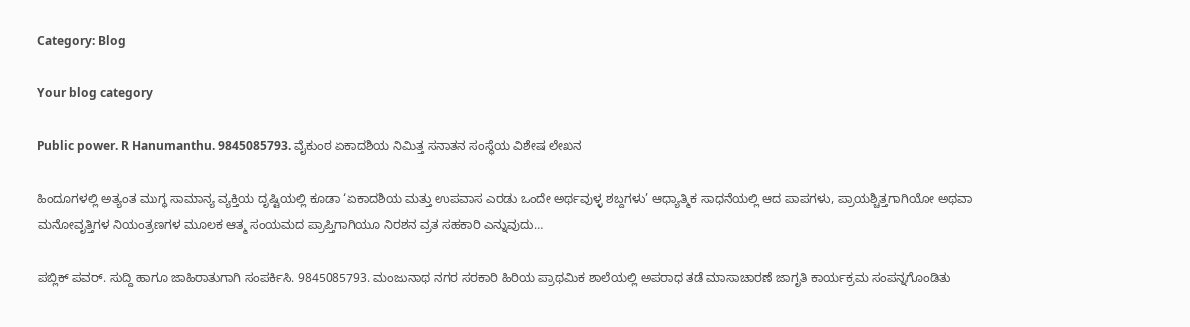Category: Blog

Your blog category

Public power. R Hanumanthu. 9845085793. ವೈಕುಂಠ ಏಕಾದಶಿಯ ನಿಮಿತ್ತ ಸನಾತನ ಸಂಸ್ಥೆಯ ವಿಶೇಷ ಲೇಖನ

ಹಿಂದೂಗಳಲ್ಲಿ ಅತ್ಯಂತ ಮುಗ್ಧ ಸಾಮಾನ್ಯ ವ್ಯಕ್ತಿಯ ದೃಷ್ಟಿಯಲ್ಲಿ ಕೂಡಾ ‘ಏಕಾದಶಿಯ ಮತ್ತು ಉಪವಾಸ ಎರಡು ಒಂದೇ ಅರ್ಥವುಳ್ಳ ಶಬ್ದಗಳು’ ಆಧ್ಯಾತ್ಮಿಕ ಸಾಧನೆಯಲ್ಲಿ ಆದ ಪಾಪಗಳು, ಪ್ರಾಯಶ್ಚಿತ್ತಗಾಗಿಯೋ ಅಥವಾ ಮನೋವೃತ್ತಿಗಳ ನಿಯಂತ್ರಣಗಳ ಮೂಲಕ ಆತ್ಮ ಸಂಯಮದ ಪ್ರಾಪ್ತಿಗಾಗಿಯೂ ನಿರಶನ ವ್ರತ ಸಹಕಾರಿ ಎನ್ನುವುದು…

ಪಬ್ಲಿಕ್ ಪವರ್. ಸುದ್ದಿ ಹಾಗೂ ಜಾಹಿರಾತುಗಾಗಿ ಸಂಪರ್ಕಿಸಿ. 9845085793. ಮಂಜುನಾಥ ನಗರ ಸರಕಾರಿ ಹಿರಿಯ ಪ್ರಾಥಮಿಕ ಶಾಲೆಯಲ್ಲಿ ಅಪರಾಧ ತಡೆ ಮಾಸಾಚಾರಣೆ ಜಾಗೃತಿ ಕಾರ್ಯಕ್ರಮ ಸಂಪನ್ನಗೊಂಡಿತು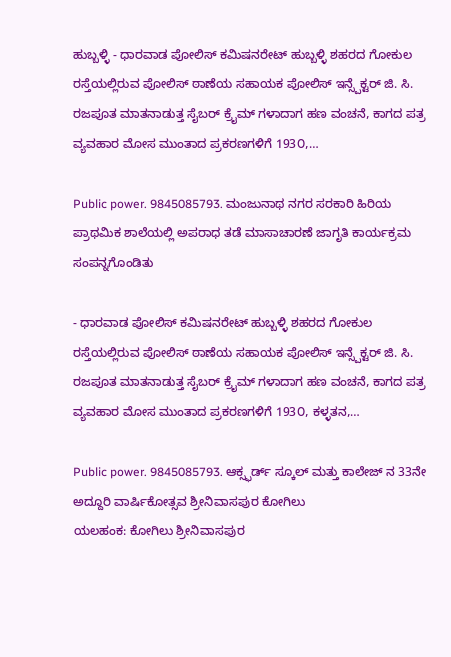ಹುಬ್ಬಳ್ಳಿ - ಧಾರವಾಡ ಪೋಲಿಸ್ ಕಮಿಷನರೇಟ್ ಹುಬ್ಬಳ್ಳಿ ಶಹರದ ಗೋಕುಲ ರಸ್ತೆಯಲ್ಲಿರುವ ಪೋಲಿಸ್ ಠಾಣೆಯ ಸಹಾಯಕ ಪೋಲಿಸ್ ಇನ್ಸ್ಪೆಕ್ಟರ್ ಜಿ. ಸಿ. ರಜಪೂತ ಮಾತನಾಡುತ್ತ ಸೈಬರ್ ಕ್ರೈಮ್ ಗಳಾದಾಗ ಹಣ ವಂಚನೆ, ಕಾಗದ ಪತ್ರ ವ್ಯವಹಾರ ಮೋಸ ಮುಂತಾದ ಪ್ರಕರಣಗಳಿಗೆ 193೦,…

Public power. 9845085793. ಮಂಜುನಾಥ ನಗರ ಸರಕಾರಿ ಹಿರಿಯ ಪ್ರಾಥಮಿಕ ಶಾಲೆಯಲ್ಲಿ ಅಪರಾಧ ತಡೆ ಮಾಸಾಚಾರಣೆ ಜಾಗೃತಿ ಕಾರ್ಯಕ್ರಮ ಸಂಪನ್ನಗೊಂಡಿತು

- ಧಾರವಾಡ ಪೋಲಿಸ್ ಕಮಿಷನರೇಟ್ ಹುಬ್ಬಳ್ಳಿ ಶಹರದ ಗೋಕುಲ ರಸ್ತೆಯಲ್ಲಿರುವ ಪೋಲಿಸ್ ಠಾಣೆಯ ಸಹಾಯಕ ಪೋಲಿಸ್ ಇನ್ಸ್ಪೆಕ್ಟರ್ ಜಿ. ಸಿ. ರಜಪೂತ ಮಾತನಾಡುತ್ತ ಸೈಬರ್ ಕ್ರೈಮ್ ಗಳಾದಾಗ ಹಣ ವಂಚನೆ, ಕಾಗದ ಪತ್ರ ವ್ಯವಹಾರ ಮೋಸ ಮುಂತಾದ ಪ್ರಕರಣಗಳಿಗೆ 193೦, ಕಳ್ಳತನ,…

Public power. 9845085793. ಆಕ್ಸ್ಫರ್ಡ್ ಸ್ಕೂಲ್ ಮತ್ತು ಕಾಲೇಜ್ ನ 33ನೇ ಅದ್ದೂರಿ ವಾರ್ಷಿಕೋತ್ಸವ ಶ್ರೀನಿವಾಸಪುರ ಕೋಗಿಲು
ಯಲಹಂಕ: ಕೋಗಿಲು ಶ್ರೀನಿವಾಸಪುರ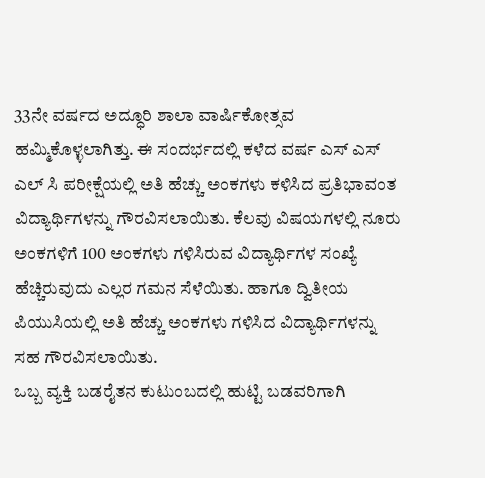33ನೇ ವರ್ಷದ ಅದ್ಧೂರಿ ಶಾಲಾ ವಾರ್ಷಿಕೋತ್ಸವ ಹಮ್ಮಿಕೊಳ್ಳಲಾಗಿತ್ತು. ಈ ಸಂದರ್ಭದಲ್ಲಿ ಕಳೆದ ವರ್ಷ ಎಸ್ ಎಸ್ ಎಲ್ ಸಿ ಪರೀಕ್ಷೆಯಲ್ಲಿ ಅತಿ ಹೆಚ್ಚು ಅಂಕಗಳು ಕಳಿಸಿದ ಪ್ರತಿಭಾವಂತ ವಿದ್ಯಾರ್ಥಿಗಳನ್ನು ಗೌರವಿಸಲಾಯಿತು. ಕೆಲವು ವಿಷಯಗಳಲ್ಲಿ ನೂರು ಅಂಕಗಳಿಗೆ 100 ಅಂಕಗಳು ಗಳಿಸಿರುವ ವಿದ್ಯಾರ್ಥಿಗಳ ಸಂಖ್ಯೆ ಹೆಚ್ಚಿರುವುದು ಎಲ್ಲರ ಗಮನ ಸೆಳೆಯಿತು. ಹಾಗೂ ದ್ವಿತೀಯ ಪಿಯುಸಿಯಲ್ಲಿ ಅತಿ ಹೆಚ್ಚು ಅಂಕಗಳು ಗಳಿಸಿದ ವಿದ್ಯಾರ್ಥಿಗಳನ್ನು ಸಹ ಗೌರವಿಸಲಾಯಿತು.
ಒಬ್ಬ ವ್ಯಕ್ತಿ ಬಡರೈತನ ಕುಟುಂಬದಲ್ಲಿ ಹುಟ್ಟಿ ಬಡವರಿಗಾಗಿ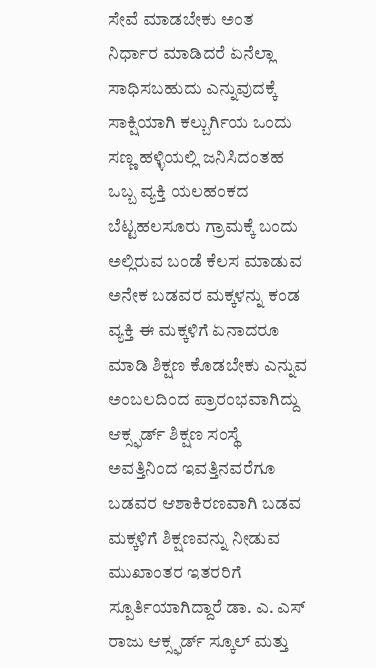ಸೇವೆ ಮಾಡಬೇಕು ಅಂತ ನಿರ್ಧಾರ ಮಾಡಿದರೆ ಏನೆಲ್ಲಾ ಸಾಧಿಸಬಹುದು ಎನ್ನುವುದಕ್ಕೆ ಸಾಕ್ಷಿಯಾಗಿ ಕಲ್ಬುರ್ಗಿಯ ಒಂದು ಸಣ್ಣ ಹಳ್ಳಿಯಲ್ಲಿ ಜನಿಸಿದಂತಹ ಒಬ್ಬ ವ್ಯಕ್ತಿ ಯಲಹಂಕದ ಬೆಟ್ಟಹಲಸೂರು ಗ್ರಾಮಕ್ಕೆ ಬಂದು ಅಲ್ಲಿರುವ ಬಂಡೆ ಕೆಲಸ ಮಾಡುವ ಅನೇಕ ಬಡವರ ಮಕ್ಕಳನ್ನು ಕಂಡ ವ್ಯಕ್ತಿ ಈ ಮಕ್ಕಳಿಗೆ ಏನಾದರೂ ಮಾಡಿ ಶಿಕ್ಷಣ ಕೊಡಬೇಕು ಎನ್ನುವ ಅಂಬಲದಿಂದ ಪ್ರಾರಂಭವಾಗಿದ್ದು ಆಕ್ಸ್ಫರ್ಡ್ ಶಿಕ್ಷಣ ಸಂಸ್ಥೆ ಅವತ್ತಿನಿಂದ ಇವತ್ತಿನವರೆಗೂ ಬಡವರ ಆಶಾಕಿರಣವಾಗಿ ಬಡವ ಮಕ್ಕಳಿಗೆ ಶಿಕ್ಷಣವನ್ನು ನೀಡುವ ಮುಖಾಂತರ ಇತರರಿಗೆ ಸ್ಪೂರ್ತಿಯಾಗಿದ್ದಾರೆ ಡಾ. ಎ. ಎಸ್ ರಾಜು ಆಕ್ಸ್ಫರ್ಡ್ ಸ್ಕೂಲ್ ಮತ್ತು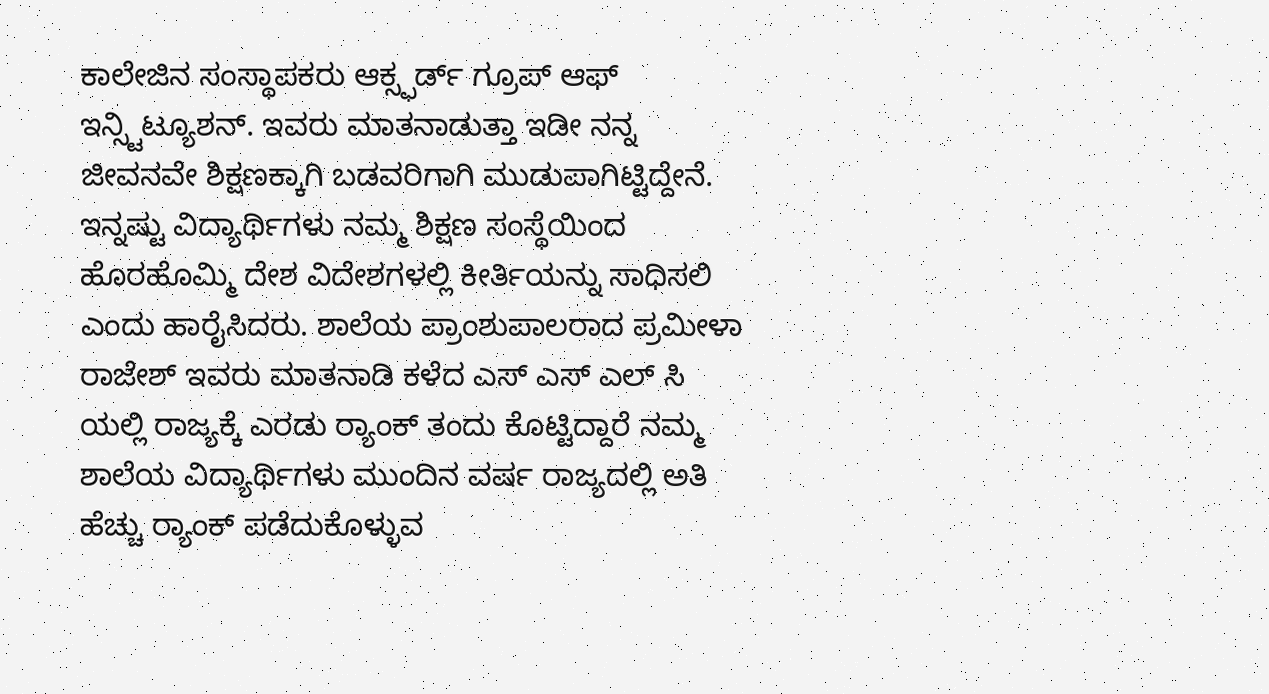ಕಾಲೇಜಿನ ಸಂಸ್ಥಾಪಕರು ಆಕ್ಸ್ಫರ್ಡ್ ಗ್ರೂಪ್ ಆಫ್ ಇನ್ಸ್ಟಿಟ್ಯೂಶನ್. ಇವರು ಮಾತನಾಡುತ್ತಾ ಇಡೀ ನನ್ನ ಜೀವನವೇ ಶಿಕ್ಷಣಕ್ಕಾಗಿ ಬಡವರಿಗಾಗಿ ಮುಡುಪಾಗಿಟ್ಟಿದ್ದೇನೆ. ಇನ್ನಷ್ಟು ವಿದ್ಯಾರ್ಥಿಗಳು ನಮ್ಮ ಶಿಕ್ಷಣ ಸಂಸ್ಥೆಯಿಂದ ಹೊರಹೊಮ್ಮಿ ದೇಶ ವಿದೇಶಗಳಲ್ಲಿ ಕೀರ್ತಿಯನ್ನು ಸಾಧಿಸಲಿ ಎಂದು ಹಾರೈಸಿದರು. ಶಾಲೆಯ ಪ್ರಾಂಶುಪಾಲರಾದ ಪ್ರಮೀಳಾ ರಾಜೇಶ್ ಇವರು ಮಾತನಾಡಿ ಕಳೆದ ಎಸ್ ಎಸ್ ಎಲ್ ಸಿ ಯಲ್ಲಿ ರಾಜ್ಯಕ್ಕೆ ಎರಡು ರ್‍ಯಾಂಕ್ ತಂದು ಕೊಟ್ಟಿದ್ದಾರೆ ನಮ್ಮ ಶಾಲೆಯ ವಿದ್ಯಾರ್ಥಿಗಳು ಮುಂದಿನ ವರ್ಷ ರಾಜ್ಯದಲ್ಲಿ ಅತಿ ಹೆಚ್ಚು ರ‍್ಯಾಂಕ್ ಪಡೆದುಕೊಳ್ಳುವ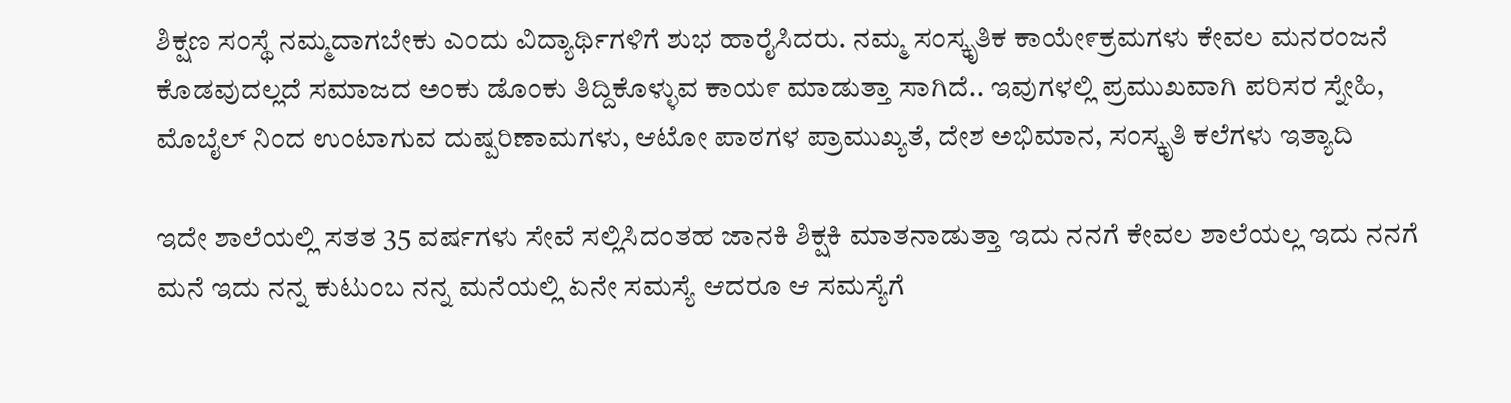ಶಿಕ್ಷಣ ಸಂಸ್ಥೆ ನಮ್ಮದಾಗಬೇಕು ಎಂದು ವಿದ್ಯಾರ್ಥಿಗಳಿಗೆ ಶುಭ ಹಾರೈಸಿದರು. ನಮ್ಮ ಸಂಸ್ಕೃತಿಕ ಕಾಯೇ೯ಕ್ರಮಗಳು ಕೇವಲ ಮನರಂಜನೆ ಕೊಡವುದಲ್ಲದೆ ಸಮಾಜದ ಅಂಕು ಡೊಂಕು ತಿದ್ದಿಕೊಳ್ಳುವ ಕಾಯ೯ ಮಾಡುತ್ತಾ ಸಾಗಿದೆ.. ಇವುಗಳಲ್ಲಿ ಪ್ರಮುಖವಾಗಿ ಪರಿಸರ ಸ್ನೇಹಿ, ಮೊಬೈಲ್ ನಿಂದ ಉಂಟಾಗುವ ದುಷ್ಪರಿಣಾಮಗಳು, ಆಟೋ ಪಾಠಗಳ ಪ್ರಾಮುಖ್ಯತೆ, ದೇಶ ಅಭಿಮಾನ, ಸಂಸ್ಕೃತಿ ಕಲೆಗಳು ಇತ್ಯಾದಿ

ಇದೇ ಶಾಲೆಯಲ್ಲಿ ಸತತ 35 ವರ್ಷಗಳು ಸೇವೆ ಸಲ್ಲಿಸಿದಂತಹ ಜಾನಕಿ ಶಿಕ್ಷಕಿ ಮಾತನಾಡುತ್ತಾ ಇದು ನನಗೆ ಕೇವಲ ಶಾಲೆಯಲ್ಲ ಇದು ನನಗೆ ಮನೆ ಇದು ನನ್ನ ಕುಟುಂಬ ನನ್ನ ಮನೆಯಲ್ಲಿ ಏನೇ ಸಮಸ್ಯೆ ಆದರೂ ಆ ಸಮಸ್ಯೆಗೆ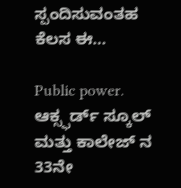ಸ್ಪಂದಿಸುವಂತಹ ಕೆಲಸ ಈ…

Public power. ಆಕ್ಸ್ಫರ್ಡ್ ಸ್ಕೂಲ್ ಮತ್ತು ಕಾಲೇಜ್ ನ 33ನೇ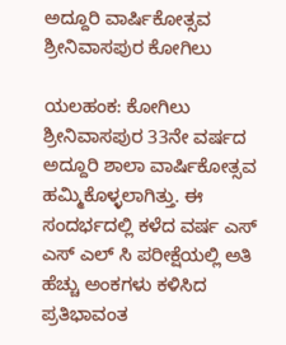ಅದ್ದೂರಿ ವಾರ್ಷಿಕೋತ್ಸವ ಶ್ರೀನಿವಾಸಪುರ ಕೋಗಿಲು

ಯಲಹಂಕ: ಕೋಗಿಲು ಶ್ರೀನಿವಾಸಪುರ 33ನೇ ವರ್ಷದ ಅದ್ದೂರಿ ಶಾಲಾ ವಾರ್ಷಿಕೋತ್ಸವ ಹಮ್ಮಿಕೊಳ್ಳಲಾಗಿತ್ತು. ಈ ಸಂದರ್ಭದಲ್ಲಿ ಕಳೆದ ವರ್ಷ ಎಸ್ ಎಸ್ ಎಲ್ ಸಿ ಪರೀಕ್ಷೆಯಲ್ಲಿ ಅತಿ ಹೆಚ್ಚು ಅಂಕಗಳು ಕಳಿಸಿದ ಪ್ರತಿಭಾವಂತ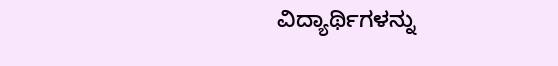ವಿದ್ಯಾರ್ಥಿಗಳನ್ನು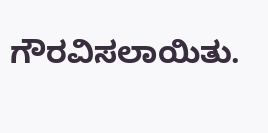ಗೌರವಿಸಲಾಯಿತು.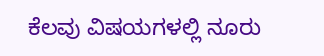ಕೆಲವು ವಿಷಯಗಳಲ್ಲಿ ನೂರು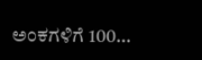ಅಂಕಗಳಿಗೆ 100…